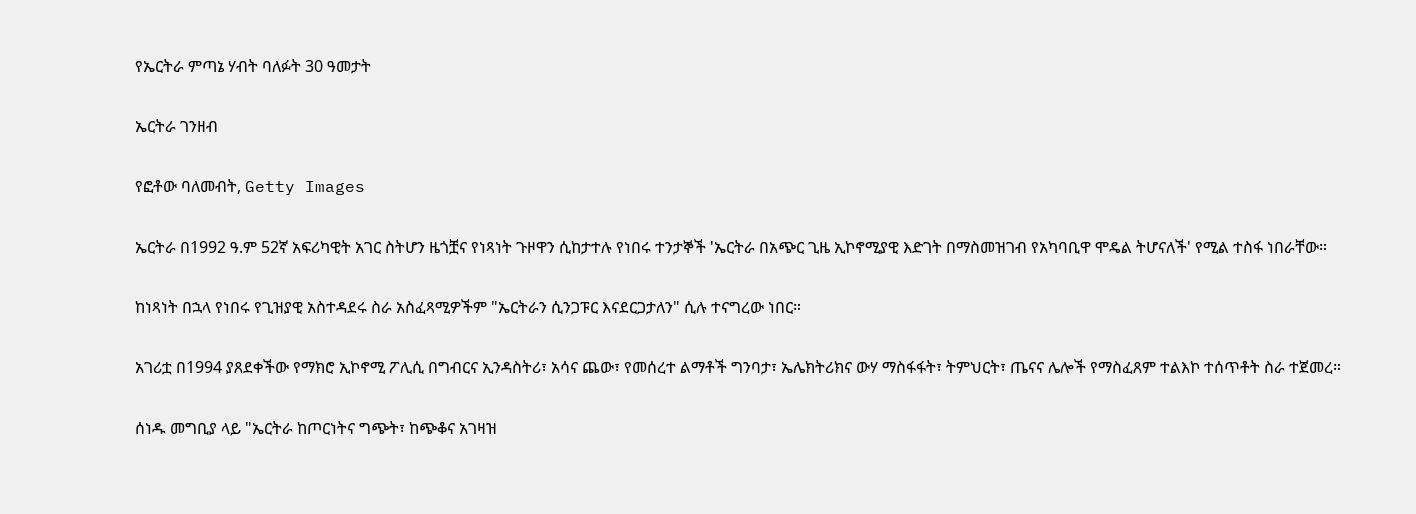የኤርትራ ምጣኔ ሃብት ባለፉት 30 ዓመታት

ኤርትራ ገንዘብ

የፎቶው ባለመብት, Getty Images

ኤርትራ በ1992 ዓ.ም 52ኛ አፍሪካዊት አገር ስትሆን ዜጎቿና የነጻነት ጉዞዋን ሲከታተሉ የነበሩ ተንታኞች 'ኤርትራ በአጭር ጊዜ ኢኮኖሚያዊ እድገት በማስመዝገብ የአካባቢዋ ሞዴል ትሆናለች' የሚል ተስፋ ነበራቸው።

ከነጻነት በኋላ የነበሩ የጊዝያዊ አስተዳደሩ ስራ አስፈጻሚዎችም "ኤርትራን ሲንጋፑር እናደርጋታለን" ሲሉ ተናግረው ነበር።

አገሪቷ በ1994 ያጸደቀችው የማክሮ ኢኮኖሚ ፖሊሲ በግብርና ኢንዳስትሪ፣ አሳና ጨው፣ የመሰረተ ልማቶች ግንባታ፣ ኤሌክትሪክና ውሃ ማስፋፋት፣ ትምህርት፣ ጤናና ሌሎች የማስፈጸም ተልእኮ ተሰጥቶት ስራ ተጀመረ።

ሰነዱ መግቢያ ላይ "ኤርትራ ከጦርነትና ግጭት፣ ከጭቆና አገዛዝ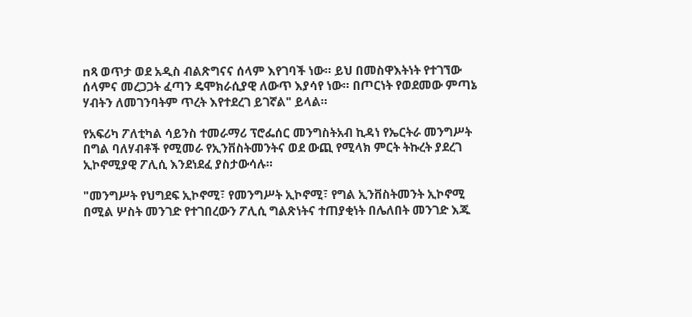nጻ ወጥታ ወደ አዲስ ብልጽግናና ሰላም እየገባች ነው። ይህ በመስዋእትነት የተገኘው ሰላምና መረጋጋት ፈጣን ዴሞክራሲያዊ ለውጥ እያሳየ ነው። በጦርነት የወደመው ምጣኔ ሃብትን ለመገንባትም ጥረት እየተደረገ ይገኛል" ይላል።

የአፍሪካ ፖለቲካል ሳይንስ ተመራማሪ ፕሮፌሰር መንግስትአብ ኪዳነ የኤርትራ መንግሥት በግል ባለሃብቶች የሚመራ የኢንቨስትመንትና ወደ ውጪ የሚላክ ምርት ትኩረት ያደረገ ኢኮኖሚያዊ ፖሊሲ እንደነደፈ ያስታውሳሉ።

"መንግሥት የህግደፍ ኢኮኖሚ፣ የመንግሥት ኢኮኖሚ፣ የግል ኢንቨስትመንት ኢኮኖሚ በሚል ሦስት መንገድ የተገበረውን ፖሊሲ ግልጽነትና ተጠያቂነት በሌለበት መንገድ እጁ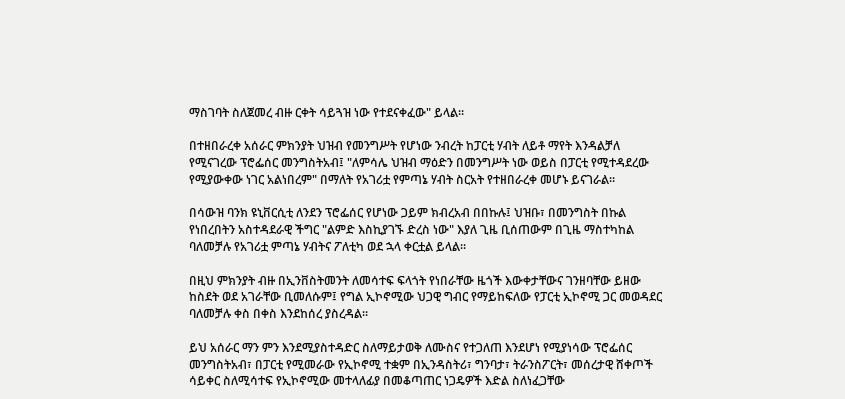ማስገባት ስለጀመረ ብዙ ርቀት ሳይጓዝ ነው የተደናቀፈው" ይላል።

በተዘበራረቀ አሰራር ምክንያት ህዝብ የመንግሥት የሆነው ንብረት ከፓርቲ ሃብት ለይቶ ማየት እንዳልቻለ የሚናገረው ፕሮፌሰር መንግስትአብ፤ "ለምሳሌ ህዝብ ማዕድን በመንግሥት ነው ወይስ በፓርቲ የሚተዳደረው የሚያውቀው ነገር አልነበረም" በማለት የአገሪቷ የምጣኔ ሃብት ስርአት የተዘበራረቀ መሆኑ ይናገራል።

በሳውዝ ባንክ ዩኒቨርሲቲ ለንደን ፕሮፌሰር የሆነው ጋይም ክብረአብ በበኩሉ፤ ህዝቡ፣ በመንግስት በኩል የነበረበትን አስተዳደራዊ ችግር "ልምድ እስኪያገኙ ድረስ ነው" እያለ ጊዜ ቢሰጠውም በጊዜ ማስተካከል ባለመቻሉ የአገሪቷ ምጣኔ ሃብትና ፖለቲካ ወደ ኋላ ቀርቷል ይላል።

በዚህ ምክንያት ብዙ በኢንቨስትመንት ለመሳተፍ ፍላጎት የነበራቸው ዜጎች እውቀታቸውና ገንዘባቸው ይዘው ከስደት ወደ አገራቸው ቢመለሱም፤ የግል ኢኮኖሚው ህጋዊ ግብር የማይከፍለው የፓርቲ ኢኮኖሚ ጋር መወዳደር ባለመቻሉ ቀስ በቀስ እንደከሰረ ያስረዳል።

ይህ አሰራር ማን ምን እንደሚያስተዳድር ስለማይታወቅ ለሙስና የተጋለጠ እንደሆነ የሚያነሳው ፕሮፌሰር መንግስትአብ፣ በፓርቲ የሚመራው የኢኮኖሚ ተቋም በኢንዳስትሪ፣ ግንባታ፣ ትራንስፖርት፣ መሰረታዊ ሸቀጦች ሳይቀር ስለሚሳተፍ የኢኮኖሚው መተላለፊያ በመቆጣጠር ነጋዴዎች እድል ስለነፈጋቸው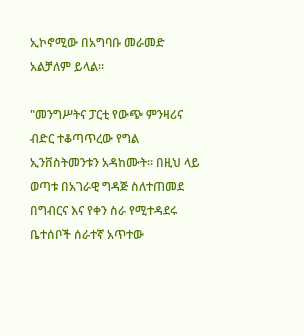ኢኮኖሚው በአግባቡ መራመድ አልቻለም ይላል።

"መንግሥትና ፓርቲ የውጭ ምንዛሪና ብድር ተቆጣጥረው የግል ኢንቨስትመንቱን አዳከሙት። በዚህ ላይ ወጣቱ በአገራዊ ግዳጅ ስለተጠመደ በግብርና እና የቀን ስራ የሚተዳደሩ ቤተሰቦች ሰራተኛ አጥተው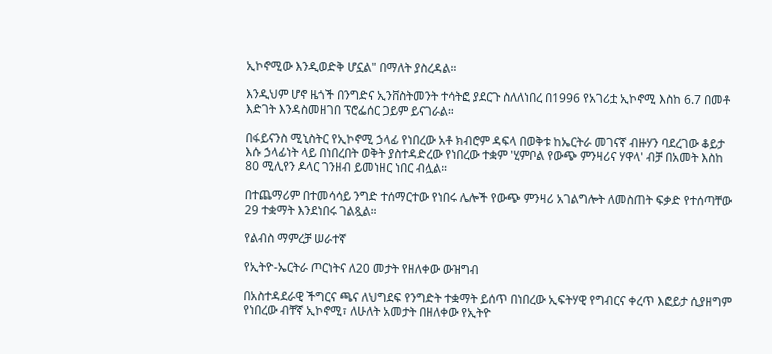ኢኮኖሚው እንዲወድቅ ሆኗል" በማለት ያስረዳል።

እንዲህም ሆኖ ዜጎች በንግድና ኢንቨስትመንት ተሳትፎ ያደርጉ ስለለነበረ በ1996 የአገሪቷ ኢኮኖሚ እስከ 6.7 በመቶ እድገት እንዳስመዘገበ ፕሮፌሰር ጋይም ይናገራል።

በፋይናንስ ሚኒስትር የኢኮኖሚ ኃላፊ የነበረው አቶ ክብሮም ዳፍላ በወቅቱ ከኤርትራ መገናኛ ብዙሃን ባደረገው ቆይታ እሱ ኃላፊነት ላይ በነበረበት ወቅት ያስተዳድረው የነበረው ተቋም 'ሂምቦል የውጭ ምንዛሪና ሃዋላ' ብቻ በአመት እስከ 80 ሚሊየን ዶላር ገንዘብ ይመነዘር ነበር ብሏል።

በተጨማሪም በተመሳሳይ ንግድ ተሰማርተው የነበሩ ሌሎች የውጭ ምንዛሪ አገልግሎት ለመስጠት ፍቃድ የተሰጣቸው 29 ተቋማት እንደነበሩ ገልጿል።

የልብስ ማምረቻ ሠራተኛ

የኢትዮ-ኤርትራ ጦርነትና ለ20 መታት የዘለቀው ውዝግብ

በአስተዳደራዊ ችግርና ጫና ለህግደፍ የንግድት ተቋማት ይሰጥ በነበረው ኢፍትሃዊ የግብርና ቀረጥ እፎይታ ሲያዘግም የነበረው ብቸኛ ኢኮኖሚ፣ ለሁለት አመታት በዘለቀው የኢትዮ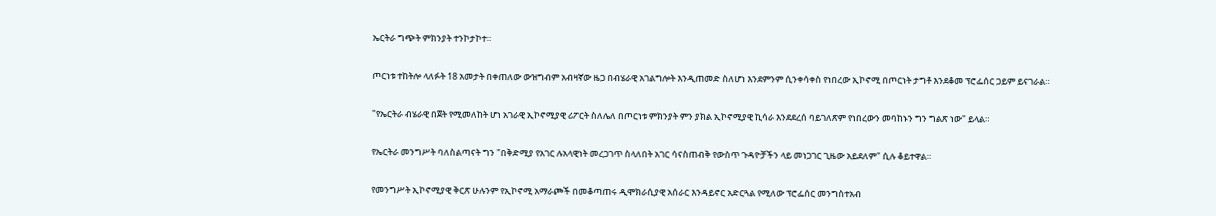ኤርትራ ግጭት ምክንያት ተንኮታኮተ።

ጦርነቱ ተከትሎ ላለፉት 18 አመታት በቀጠለው ውዝግብም አብዛኛው ዜጋ በብሄራዊ አገልግሎት እንዲጠመድ ስለሆነ እንደምንም ሲንቀሳቀስ የነበረው ኢኮኖሚ በጦርነት ታግቶ እንደቆመ ፕሮፌሰር ጋይም ይናገራል።

"የኤርትራ ብሄራዊ በጀት የሚመለከት ሆነ አገራዊ ኢኮኖሚያዊ ሪፖርት ስለሌለ በጦርነቱ ምክንያት ምን ያክል ኢኮኖሚያዊ ኪሳራ እንደደረሰ ባይገለጽም የነበረውን መባከኑን ግን ግልጽ ነው" ይላል።

የኤርትራ መንግሥት ባለስልጣናት ግን "በቅድሚያ የአገር ሉአላዊነት መረጋገጥ ስላለበት አገር ሳናስጠብቅ የውስጥ ጉዳዮቻችን ላይ መነጋገር ጊዜው አይደለም" ሲሉ ቆይተዋል።

የመንግሥት ኢኮኖሚያዊ ቅርጽ ሁሉንም የኢኮኖሚ አማራጮች በመቆጣጠሩ ዲሞክራሲያዊ አሰራር እንዳይኖር አድርጓል የሚለው ፕሮፌሰር መንግስተአብ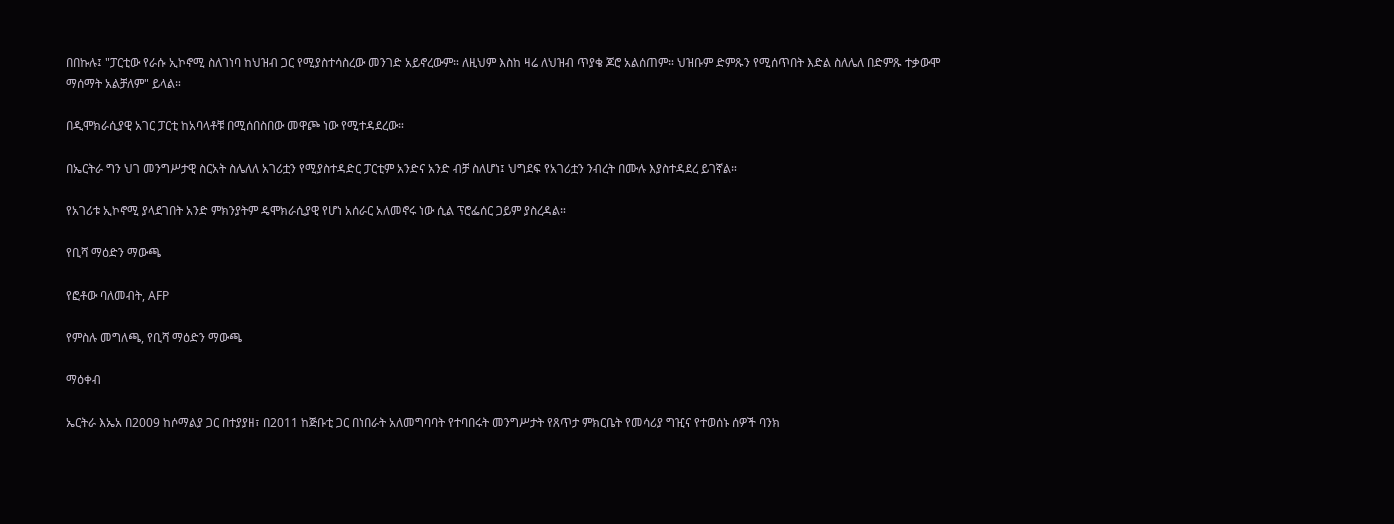በበኩሉ፤ "ፓርቲው የራሱ ኢኮኖሚ ስለገነባ ከህዝብ ጋር የሚያስተሳስረው መንገድ አይኖረውም። ለዚህም እስከ ዛሬ ለህዝብ ጥያቄ ጆሮ አልሰጠም። ህዝቡም ድምጹን የሚሰጥበት እድል ስለሌለ በድምጹ ተቃውሞ ማሰማት አልቻለም" ይላል።

በዲሞክራሲያዊ አገር ፓርቲ ከአባላቶቹ በሚሰበስበው መዋጮ ነው የሚተዳደረው።

በኤርትራ ግን ህገ መንግሥታዊ ስርአት ስሌለለ አገሪቷን የሚያስተዳድር ፓርቲም አንድና አንድ ብቻ ስለሆነ፤ ህግደፍ የአገሪቷን ንብረት በሙሉ እያስተዳደረ ይገኛል።

የአገሪቱ ኢኮኖሚ ያላደገበት አንድ ምክንያትም ዴሞክራሲያዊ የሆነ አሰራር አለመኖሩ ነው ሲል ፕሮፌሰር ጋይም ያስረዳል።

የቢሻ ማዕድን ማውጫ

የፎቶው ባለመብት, AFP

የምስሉ መግለጫ, የቢሻ ማዕድን ማውጫ

ማዕቀብ

ኤርትራ እኤአ በ2009 ከሶማልያ ጋር በተያያዘ፣ በ2011 ከጅቡቲ ጋር በነበራት አለመግባባት የተባበሩት መንግሥታት የጸጥታ ምክርቤት የመሳሪያ ግዢና የተወሰኑ ሰዎች ባንክ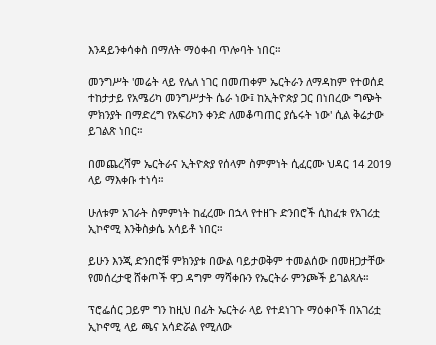እንዳይንቀሳቀስ በማለት ማዕቀብ ጥሎባት ነበር።

መንግሥት 'መሬት ላይ የሌለ ነገር በመጠቀም ኤርትራን ለማዳከም የተወሰደ ተከታታይ የአሜሪካ መንግሥታት ሴራ ነው፤ ከኢትዮጵያ ጋር በነበረው ግጭት ምክንያት በማድረግ የአፍሪካን ቀንድ ለመቆጣጠር ያሴሩት ነው' ሲል ቅሬታው ይገልጽ ነበር።

በመጨረሻም ኤርትራና ኢትዮጵያ የሰላም ስምምነት ሲፈርሙ ህዳር 14 2019 ላይ ማእቀቡ ተነሳ።

ሁለቱም አገራት ስምምነት ከፈረሙ በኋላ የተዘጉ ድንበሮች ሲከፈቱ የአገሪቷ ኢኮኖሚ እንቅስቃሴ አሳይቶ ነበር።

ይሁን እንጂ ድንበሮቹ ምክንያቱ በውል ባይታወቅም ተመልሰው በመዘጋታቸው የመሰረታዊ ሸቀጦች ዋጋ ዳግም ማሻቀቡን የኤርትራ ምንጮች ይገልጻሉ።

ፕሮፌሰር ጋይም ግን ከዚህ በፊት ኤርትራ ላይ የተደነገጉ ማዕቀቦች በአገሪቷ ኢኮኖሚ ላይ ጫና አሳድሯል የሚለው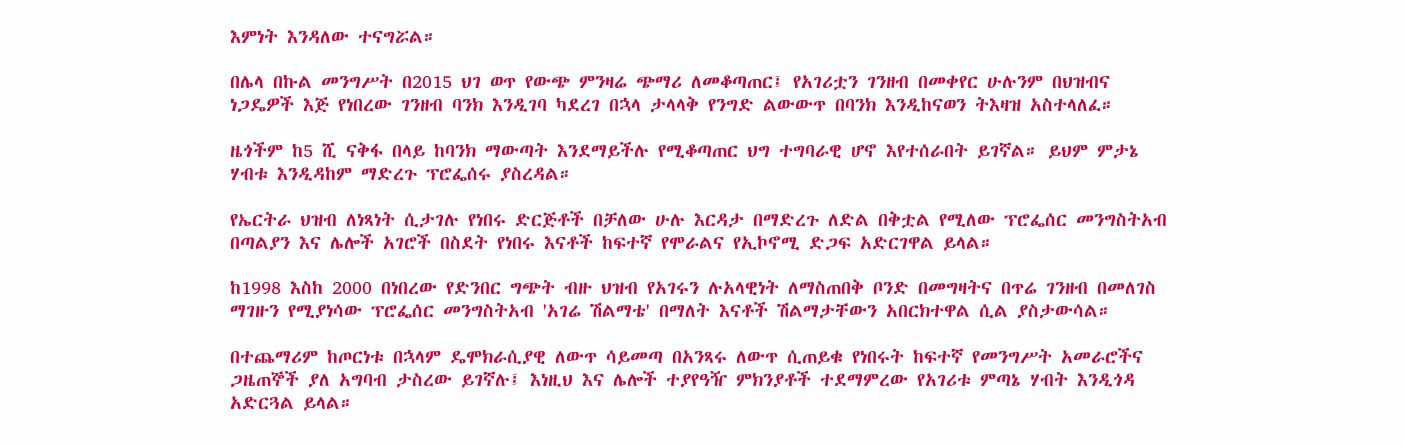እምነት እንዳለው ተናግሯል።

በሌላ በኩል መንግሥት በ2015 ህገ ወጥ የውጭ ምንዛሬ ጭማሪ ለመቆጣጠር፤ የአገሪቷን ገንዘብ በመቀየር ሁሉንም በህዝብና ነጋዴዎች እጅ የነበረው ገንዘብ ባንክ እንዲገባ ካደረገ በኋላ ታላላቅ የንግድ ልውውጥ በባንክ እንዲከናወን ትእዛዝ አስተላለፈ።

ዜጎችም ከ5 ሺ ናቅፋ በላይ ከባንክ ማውጣት እንደማይችሉ የሚቆጣጠር ህግ ተግባራዊ ሆኖ እየተሰራበት ይገኛል። ይህም ምታኔ ሃብቱ እንዲዳከም ማድረጉ ፕሮፌሰሩ ያስረዳል።

የኤርትራ ህዝብ ለነጻነት ሲታገሉ የነበሩ ድርጅቶች በቻለው ሁሉ እርዳታ በማድረጉ ለድል በቅቷል የሚለው ፕሮፌሰር መንግስትአብ በጣልያን እና ሌሎች አገሮች በስደት የነበሩ እናቶች ከፍተኛ የሞራልና የኢኮኖሚ ድጋፍ አድርገዋል ይላል።

ከ1998 እስከ 2000 በነበረው የድንበር ግጭት ብዙ ህዝብ የአገሩን ሉአላዊነት ለማስጠበቅ ቦንድ በመግዛትና በጥሬ ገንዘብ በመለገስ ማገዙን የሚያነሳው ፕሮፌሰር መንግስትአብ 'አገሬ ሽልማቴ' በማለት እናቶች ሽልማታቸውን አበርክተዋል ሲል ያስታውሳል።

በተጨማሪም ከጦርነቱ በኋላም ዴሞክራሲያዊ ለውጥ ሳይመጣ በአንጻሩ ለውጥ ሲጠይቁ የነበሩት ከፍተኛ የመንግሥት አመራሮችና ጋዜጠኞች ያለ አግባብ ታስረው ይገኛሉ፤ እነዚህ እና ሌሎች ተያየዓዥ ምክንያቶች ተደማምረው የአገሪቱ ምጣኔ ሃብት እንዲጎዳ አድርጓል ይላል።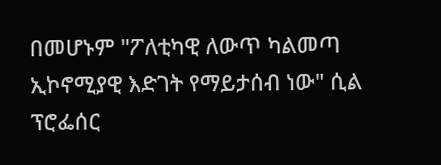በመሆኑም "ፖለቲካዊ ለውጥ ካልመጣ ኢኮኖሚያዊ እድገት የማይታሰብ ነው" ሲል ፕሮፌሰር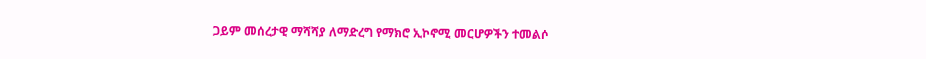ጋይም መሰረታዊ ማሻሻያ ለማድረግ የማክሮ ኢኮኖሚ መርሆዎችን ተመልሶ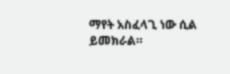ማየት አስፈላጊ ነው ሲል ይመክራል።